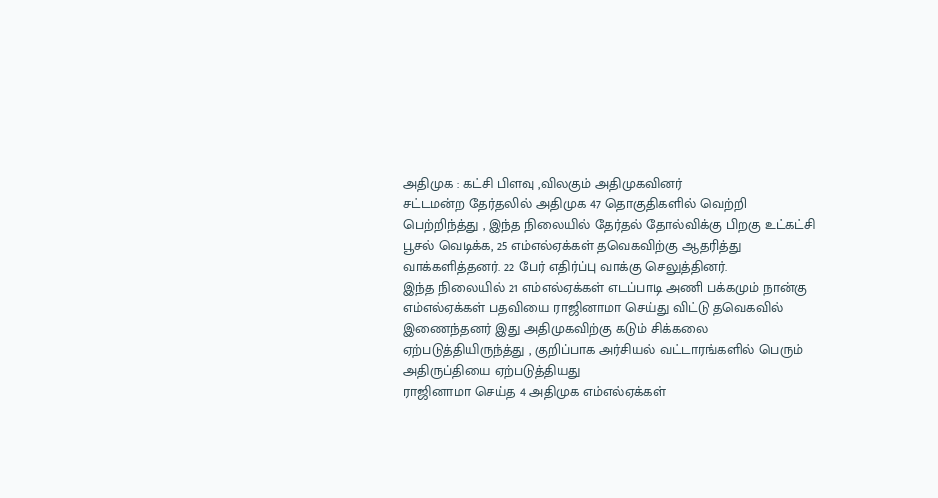அதிமுக : கட்சி பிளவு ,விலகும் அதிமுகவினர்
சட்டமன்ற தேர்தலில் அதிமுக 47 தொகுதிகளில் வெற்றி பெற்றிந்த்து , இந்த நிலையில் தேர்தல் தோல்விக்கு பிறகு உட்கட்சி பூசல் வெடிக்க, 25 எம்எல்ஏக்கள் தவெகவிற்கு ஆதரித்து வாக்களித்தனர். 22 பேர் எதிர்ப்பு வாக்கு செலுத்தினர்.
இந்த நிலையில் 21 எம்எல்ஏக்கள் எடப்பாடி அணி பக்கமும் நான்கு எம்எல்ஏக்கள் பதவியை ராஜினாமா செய்து விட்டு தவெகவில் இணைந்தனர் இது அதிமுகவிற்கு கடும் சிக்கலை ஏற்படுத்தியிருந்த்து , குறிப்பாக அர்சியல் வட்டாரங்களில் பெரும் அதிருப்தியை ஏற்படுத்தியது
ராஜினாமா செய்த 4 அதிமுக எம்எல்ஏக்கள்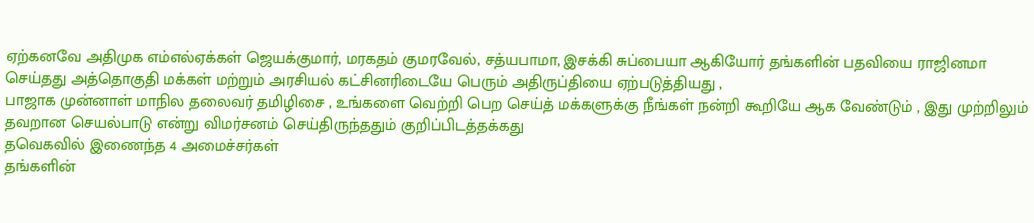ஏற்கனவே அதிமுக எம்எல்ஏக்கள் ஜெயக்குமார், மரகதம் குமரவேல், சத்யபாமா, இசக்கி சுப்பையா ஆகியோர் தங்களின் பதவியை ராஜினமா செய்தது அத்தொகுதி மக்கள் மற்றும் அரசியல் கட்சினரிடையே பெரும் அதிருப்தியை ஏற்படுத்தியது ,
பாஜாக முன்னாள் மாநில தலைவர் தமிழிசை , உங்களை வெற்றி பெற செய்த் மக்களுக்கு நீங்கள் நன்றி கூறியே ஆக வேண்டும் , இது முற்றிலும் தவறான செயல்பாடு என்று விமர்சனம் செய்திருந்ததும் குறிப்பிடத்தக்கது
தவெகவில் இணைந்த 4 அமைச்சர்கள்
தங்களின்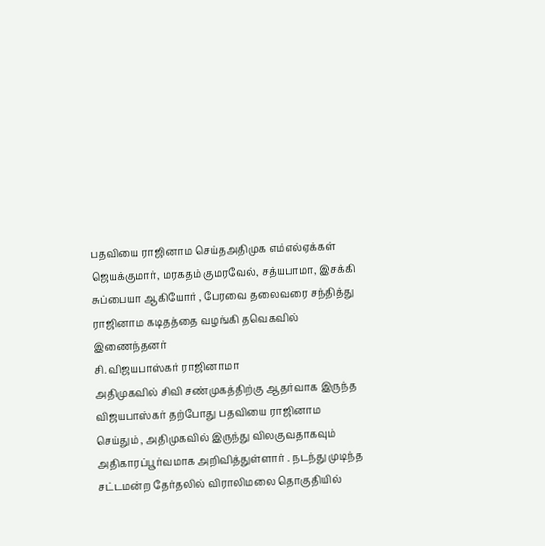பதவியை ராஜினாம செய்தஅதிமுக எம்எல்ஏக்கள் ஜெயக்குமார், மரகதம் குமரவேல், சத்யபாமா, இசக்கி சுப்பையா ஆகியோர் , பேரவை தலைவரை சந்தித்து ராஜினாம கடிதத்தை வழங்கி தவெகவில் இணைந்தனர்
சி. விஜயபாஸ்கர் ராஜினாமா
அதிமுகவில் சிவி சண்முகத்திற்கு ஆதர்வாக இருந்த விஜயபாஸ்கர் தற்போது பதவியை ராஜினாம செய்தும் , அதிமுகவில் இருந்து விலகுவதாகவும் அதிகாரப்பூர்வமாக அறிவித்துள்ளார் . நடந்து முடிந்த சட்டமன்ற தேர்தலில் விராலிமலை தொகுதியில்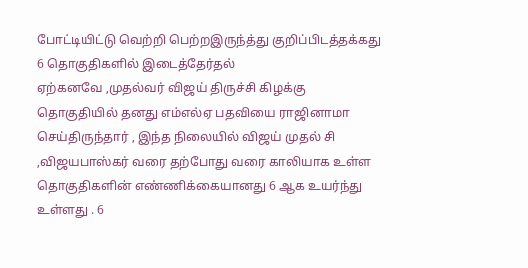போட்டியிட்டு வெற்றி பெற்றஇருந்த்து குறிப்பிடத்தக்கது
6 தொகுதிகளில் இடைத்தேர்தல்
ஏற்கனவே ,முதல்வர் விஜய் திருச்சி கிழக்கு தொகுதியில் தனது எம்எல்ஏ பதவியை ராஜினாமா செய்திருந்தார் , இந்த நிலையில் விஜய் முதல் சி ,விஜயபாஸ்கர் வரை தற்போது வரை காலியாக உள்ள தொகுதிகளின் எண்ணிக்கையானது 6 ஆக உயர்ந்து உள்ளது . 6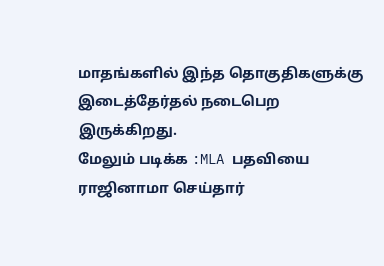மாதங்களில் இந்த தொகுதிகளுக்கு இடைத்தேர்தல் நடைபெற இருக்கிறது.
மேலும் படிக்க :MLA பதவியை ராஜினாமா செய்தார்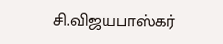சி.விஜயபாஸ்கர்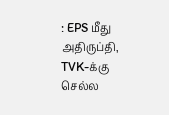: EPS மீது அதிருப்தி, TVK-க்கு செல்ல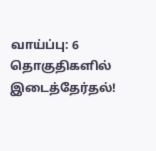வாய்ப்பு: 6 தொகுதிகளில் இடைத்தேர்தல்!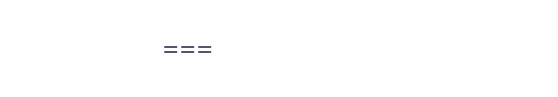===